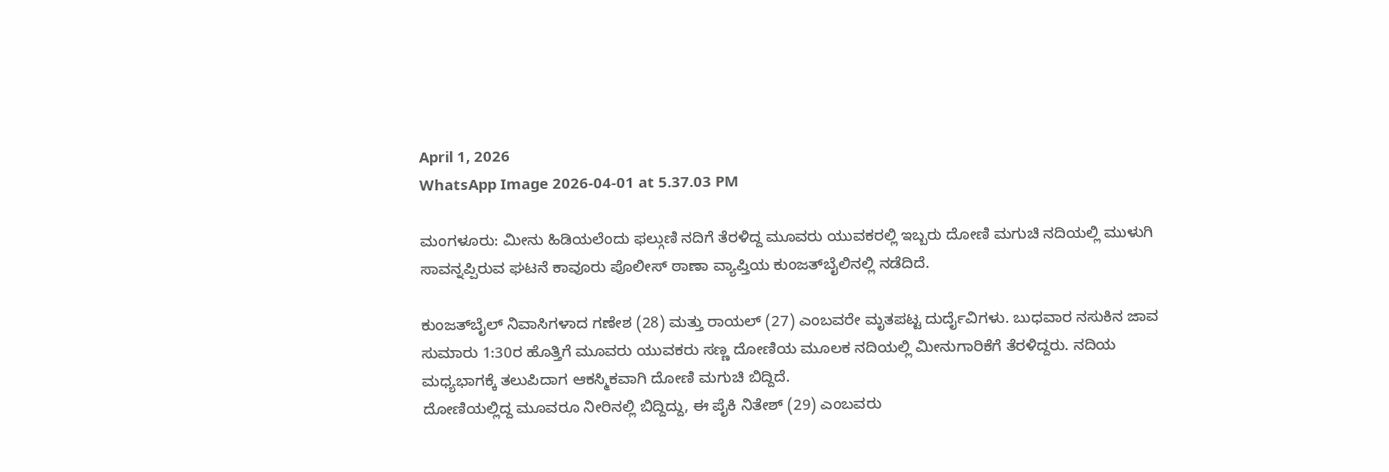April 1, 2026
WhatsApp Image 2026-04-01 at 5.37.03 PM

ಮಂಗಳೂರು: ಮೀನು ಹಿಡಿಯಲೆಂದು ಫಲ್ಗುಣಿ ನದಿಗೆ ತೆರಳಿದ್ದ ಮೂವರು ಯುವಕರಲ್ಲಿ ಇಬ್ಬರು ದೋಣಿ ಮಗುಚಿ ನದಿಯಲ್ಲಿ ಮುಳುಗಿ ಸಾವನ್ನಪ್ಪಿರುವ ಘಟನೆ ಕಾವೂರು ಪೊಲೀಸ್ ಠಾಣಾ ವ್ಯಾಪ್ತಿಯ ಕುಂಜತ್‌ಬೈಲಿನಲ್ಲಿ ನಡೆದಿದೆ.

ಕುಂಜತ್‌ಬೈಲ್ ನಿವಾಸಿಗಳಾದ ಗಣೇಶ (28) ಮತ್ತು ರಾಯಲ್ (27) ಎಂಬವರೇ ಮೃತಪಟ್ಟ ದುರ್ದೈವಿಗಳು. ಬುಧವಾರ ನಸುಕಿನ ಜಾವ ಸುಮಾರು 1:30ರ ಹೊತ್ತಿಗೆ ಮೂವರು ಯುವಕರು ಸಣ್ಣ ದೋಣಿಯ ಮೂಲಕ ನದಿಯಲ್ಲಿ ಮೀನುಗಾರಿಕೆಗೆ ತೆರಳಿದ್ದರು. ನದಿಯ ಮಧ್ಯಭಾಗಕ್ಕೆ ತಲುಪಿದಾಗ ಆಕಸ್ಮಿಕವಾಗಿ ದೋಣಿ ಮಗುಚಿ ಬಿದ್ದಿದೆ.
ದೋಣಿಯಲ್ಲಿದ್ದ ಮೂವರೂ ನೀರಿನಲ್ಲಿ ಬಿದ್ದಿದ್ದು, ಈ ಪೈಕಿ ನಿತೇಶ್ (29) ಎಂಬವರು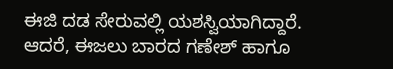ಈಜಿ ದಡ ಸೇರುವಲ್ಲಿ ಯಶಸ್ವಿಯಾಗಿದ್ದಾರೆ. ಆದರೆ, ಈಜಲು ಬಾರದ ಗಣೇಶ್ ಹಾಗೂ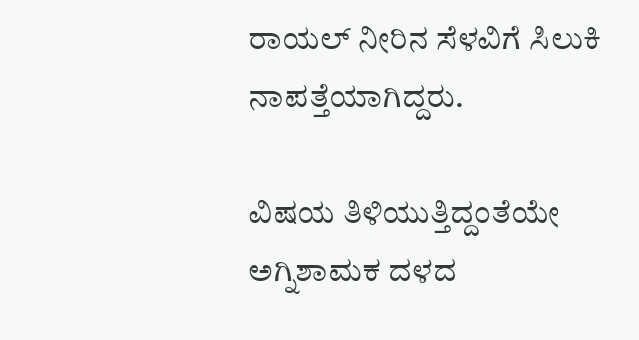ರಾಯಲ್ ನೀರಿನ ಸೆಳವಿಗೆ ಸಿಲುಕಿ ನಾಪತ್ತೆಯಾಗಿದ್ದರು.

ವಿಷಯ ತಿಳಿಯುತ್ತಿದ್ದಂತೆಯೇ ಅಗ್ನಿಶಾಮಕ ದಳದ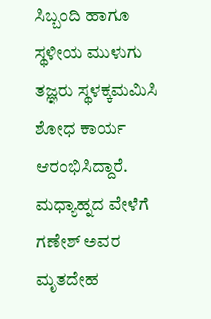ಸಿಬ್ಬಂದಿ ಹಾಗೂ ಸ್ಥಳೀಯ ಮುಳುಗು ತಜ್ಞರು ಸ್ಥಳಕ್ಕಮಮಿಸಿ ಶೋಧ ಕಾರ್ಯ ಆರಂಭಿಸಿದ್ದಾರೆ. ಮಧ್ಯಾಹ್ನದ ವೇಳೆಗೆ ಗಣೇಶ್ ಅವರ ಮೃತದೇಹ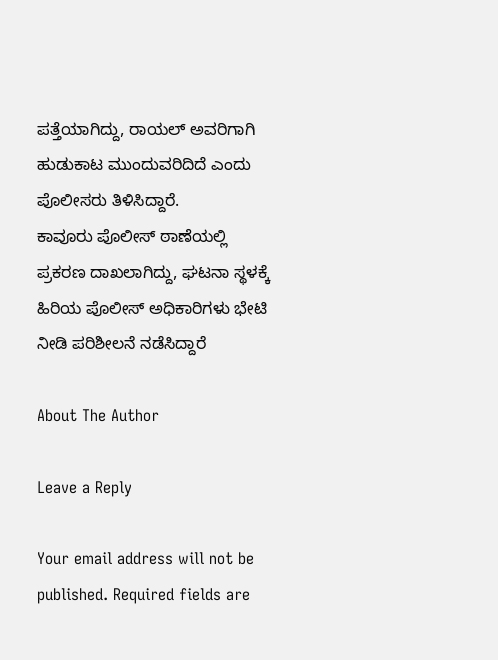ಪತ್ತೆಯಾಗಿದ್ದು, ರಾಯಲ್ ಅವರಿಗಾಗಿ ಹುಡುಕಾಟ ಮುಂದುವರಿದಿದೆ ಎಂದು ಪೊಲೀಸರು ತಿಳಿಸಿದ್ದಾರೆ.
ಕಾವೂರು ಪೊಲೀಸ್ ಠಾಣೆಯಲ್ಲಿ ಪ್ರಕರಣ ದಾಖಲಾಗಿದ್ದು, ಘಟನಾ ಸ್ಥಳಕ್ಕೆ ಹಿರಿಯ ಪೊಲೀಸ್ ಅಧಿಕಾರಿಗಳು ಭೇಟಿ ನೀಡಿ ಪರಿಶೀಲನೆ ನಡೆಸಿದ್ದಾರೆ

About The Author

Leave a Reply

Your email address will not be published. Required fields are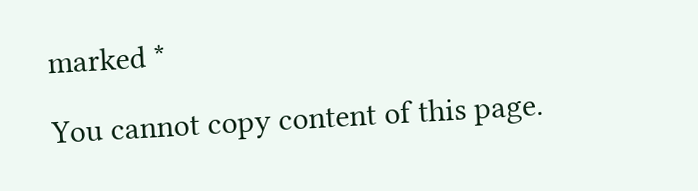marked *

You cannot copy content of this page.